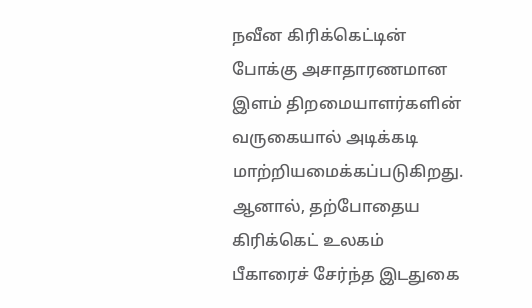நவீன கிரிக்கெட்டின் போக்கு அசாதாரணமான இளம் திறமையாளர்களின் வருகையால் அடிக்கடி மாற்றியமைக்கப்படுகிறது. ஆனால், தற்போதைய கிரிக்கெட் உலகம் பீகாரைச் சேர்ந்த இடதுகை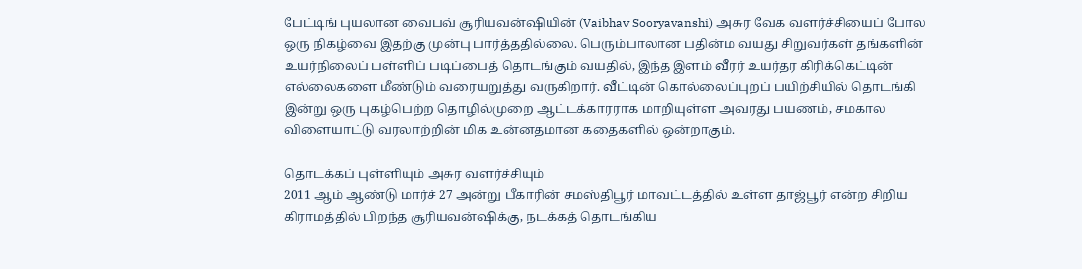பேட்டிங் புயலான வைபவ் சூரியவன்ஷியின் (Vaibhav Sooryavanshi) அசுர வேக வளர்ச்சியைப் போல ஒரு நிகழ்வை இதற்கு முன்பு பார்த்ததில்லை. பெரும்பாலான பதின்ம வயது சிறுவர்கள் தங்களின் உயர்நிலைப் பள்ளிப் படிப்பைத் தொடங்கும் வயதில், இந்த இளம் வீரர் உயர்தர கிரிக்கெட்டின் எல்லைகளை மீண்டும் வரையறுத்து வருகிறார். வீட்டின் கொல்லைப்புறப் பயிற்சியில் தொடங்கி இன்று ஒரு புகழ்பெற்ற தொழில்முறை ஆட்டக்காரராக மாறியுள்ள அவரது பயணம், சமகால விளையாட்டு வரலாற்றின் மிக உன்னதமான கதைகளில் ஒன்றாகும்.

தொடக்கப் புள்ளியும் அசுர வளர்ச்சியும்
2011 ஆம் ஆண்டு மார்ச் 27 அன்று பீகாரின் சமஸ்திபூர் மாவட்டத்தில் உள்ள தாஜ்பூர் என்ற சிறிய கிராமத்தில் பிறந்த சூரியவன்ஷிக்கு, நடக்கத் தொடங்கிய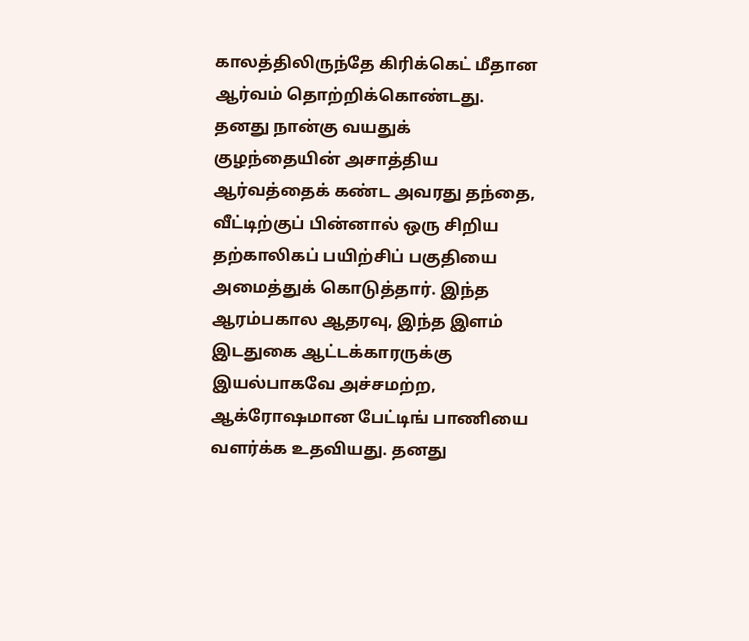காலத்திலிருந்தே கிரிக்கெட் மீதான ஆர்வம் தொற்றிக்கொண்டது. தனது நான்கு வயதுக் குழந்தையின் அசாத்திய ஆர்வத்தைக் கண்ட அவரது தந்தை, வீட்டிற்குப் பின்னால் ஒரு சிறிய தற்காலிகப் பயிற்சிப் பகுதியை அமைத்துக் கொடுத்தார். இந்த ஆரம்பகால ஆதரவு, இந்த இளம் இடதுகை ஆட்டக்காரருக்கு இயல்பாகவே அச்சமற்ற, ஆக்ரோஷமான பேட்டிங் பாணியை வளர்க்க உதவியது. தனது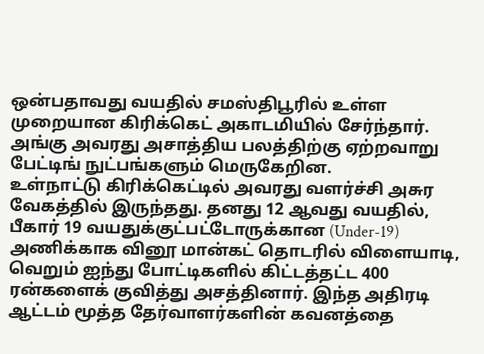ஒன்பதாவது வயதில் சமஸ்திபூரில் உள்ள முறையான கிரிக்கெட் அகாடமியில் சேர்ந்தார். அங்கு அவரது அசாத்திய பலத்திற்கு ஏற்றவாறு பேட்டிங் நுட்பங்களும் மெருகேறின.
உள்நாட்டு கிரிக்கெட்டில் அவரது வளர்ச்சி அசுர வேகத்தில் இருந்தது. தனது 12 ஆவது வயதில், பீகார் 19 வயதுக்குட்பட்டோருக்கான (Under-19) அணிக்காக வினூ மான்கட் தொடரில் விளையாடி, வெறும் ஐந்து போட்டிகளில் கிட்டத்தட்ட 400 ரன்களைக் குவித்து அசத்தினார். இந்த அதிரடி ஆட்டம் மூத்த தேர்வாளர்களின் கவனத்தை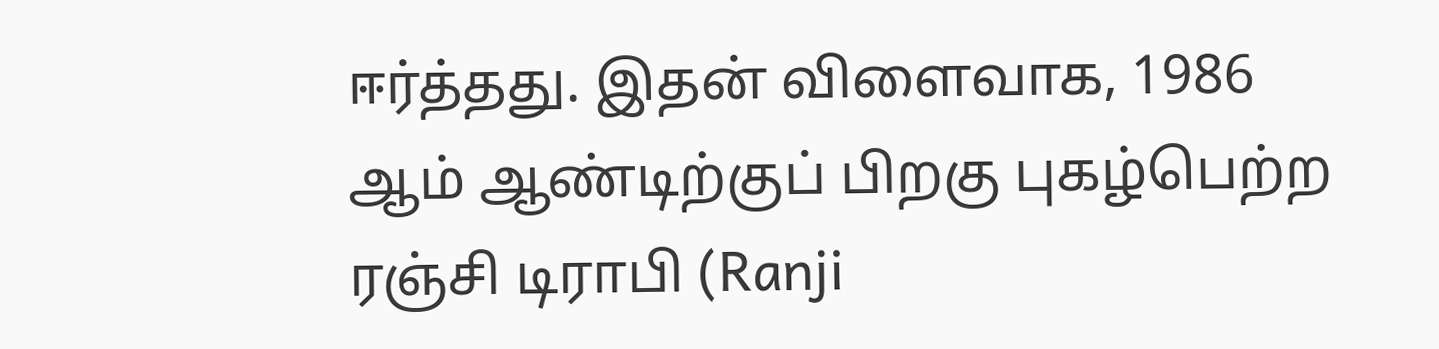ஈர்த்தது. இதன் விளைவாக, 1986 ஆம் ஆண்டிற்குப் பிறகு புகழ்பெற்ற ரஞ்சி டிராபி (Ranji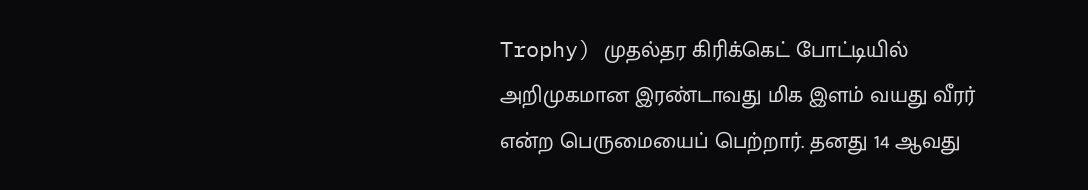Trophy) முதல்தர கிரிக்கெட் போட்டியில் அறிமுகமான இரண்டாவது மிக இளம் வயது வீரர் என்ற பெருமையைப் பெற்றார். தனது 14 ஆவது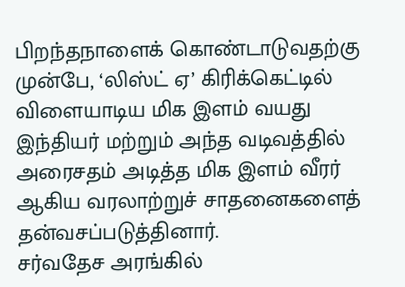பிறந்தநாளைக் கொண்டாடுவதற்கு முன்பே, ‘லிஸ்ட் ஏ’ கிரிக்கெட்டில் விளையாடிய மிக இளம் வயது இந்தியர் மற்றும் அந்த வடிவத்தில் அரைசதம் அடித்த மிக இளம் வீரர் ஆகிய வரலாற்றுச் சாதனைகளைத் தன்வசப்படுத்தினார்.
சர்வதேச அரங்கில்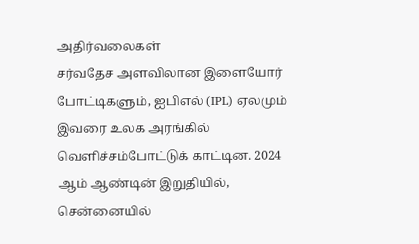அதிர்வலைகள்
சர்வதேச அளவிலான இளையோர் போட்டிகளும், ஐபிஎல் (IPL) ஏலமும் இவரை உலக அரங்கில் வெளிச்சம்போட்டுக் காட்டின. 2024 ஆம் ஆண்டின் இறுதியில், சென்னையில்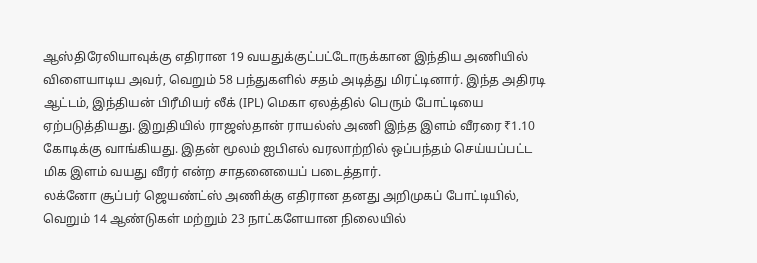ஆஸ்திரேலியாவுக்கு எதிரான 19 வயதுக்குட்பட்டோருக்கான இந்திய அணியில் விளையாடிய அவர், வெறும் 58 பந்துகளில் சதம் அடித்து மிரட்டினார். இந்த அதிரடி ஆட்டம், இந்தியன் பிரீமியர் லீக் (IPL) மெகா ஏலத்தில் பெரும் போட்டியை ஏற்படுத்தியது. இறுதியில் ராஜஸ்தான் ராயல்ஸ் அணி இந்த இளம் வீரரை ₹1.10 கோடிக்கு வாங்கியது. இதன் மூலம் ஐபிஎல் வரலாற்றில் ஒப்பந்தம் செய்யப்பட்ட மிக இளம் வயது வீரர் என்ற சாதனையைப் படைத்தார்.
லக்னோ சூப்பர் ஜெயண்ட்ஸ் அணிக்கு எதிரான தனது அறிமுகப் போட்டியில், வெறும் 14 ஆண்டுகள் மற்றும் 23 நாட்களேயான நிலையில்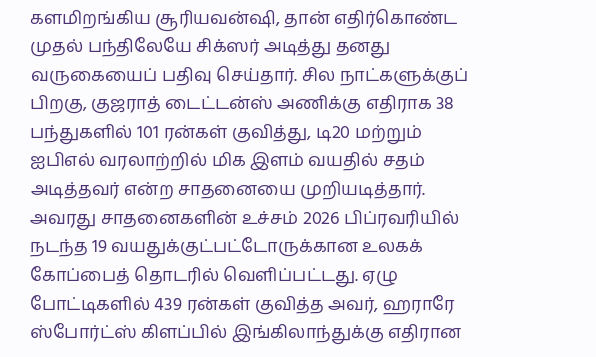களமிறங்கிய சூரியவன்ஷி, தான் எதிர்கொண்ட முதல் பந்திலேயே சிக்ஸர் அடித்து தனது வருகையைப் பதிவு செய்தார். சில நாட்களுக்குப் பிறகு, குஜராத் டைட்டன்ஸ் அணிக்கு எதிராக 38 பந்துகளில் 101 ரன்கள் குவித்து, டி20 மற்றும் ஐபிஎல் வரலாற்றில் மிக இளம் வயதில் சதம் அடித்தவர் என்ற சாதனையை முறியடித்தார்.
அவரது சாதனைகளின் உச்சம் 2026 பிப்ரவரியில் நடந்த 19 வயதுக்குட்பட்டோருக்கான உலகக் கோப்பைத் தொடரில் வெளிப்பட்டது. ஏழு போட்டிகளில் 439 ரன்கள் குவித்த அவர், ஹராரே ஸ்போர்ட்ஸ் கிளப்பில் இங்கிலாந்துக்கு எதிரான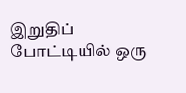இறுதிப் போட்டியில் ஒரு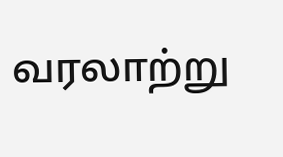வரலாற்று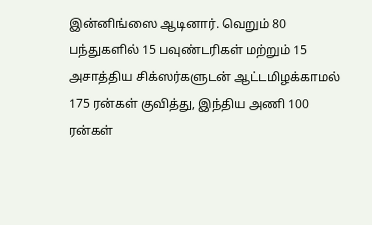இன்னிங்ஸை ஆடினார். வெறும் 80 பந்துகளில் 15 பவுண்டரிகள் மற்றும் 15 அசாத்திய சிக்ஸர்களுடன் ஆட்டமிழக்காமல் 175 ரன்கள் குவித்து, இந்திய அணி 100 ரன்கள்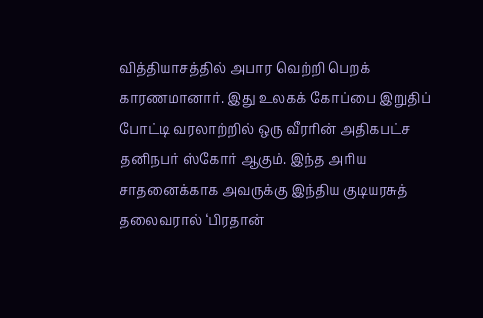வித்தியாசத்தில் அபார வெற்றி பெறக் காரணமானார். இது உலகக் கோப்பை இறுதிப் போட்டி வரலாற்றில் ஒரு வீரரின் அதிகபட்ச தனிநபர் ஸ்கோர் ஆகும். இந்த அரிய சாதனைக்காக அவருக்கு இந்திய குடியரசுத் தலைவரால் ‘பிரதான்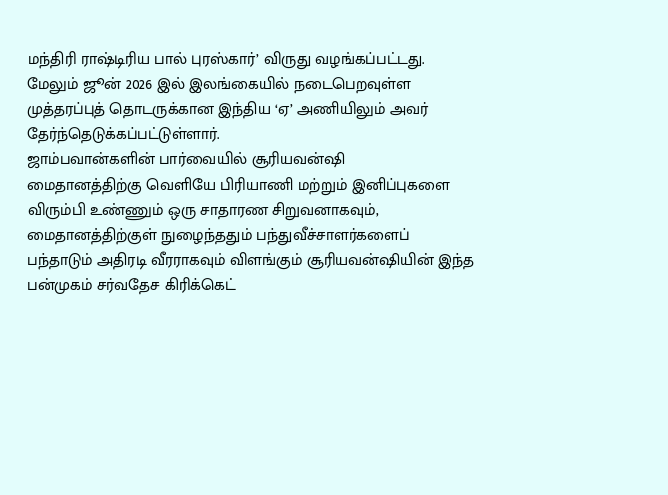மந்திரி ராஷ்டிரிய பால் புரஸ்கார்’ விருது வழங்கப்பட்டது. மேலும் ஜூன் 2026 இல் இலங்கையில் நடைபெறவுள்ள முத்தரப்புத் தொடருக்கான இந்திய ‘ஏ’ அணியிலும் அவர் தேர்ந்தெடுக்கப்பட்டுள்ளார்.
ஜாம்பவான்களின் பார்வையில் சூரியவன்ஷி
மைதானத்திற்கு வெளியே பிரியாணி மற்றும் இனிப்புகளை விரும்பி உண்ணும் ஒரு சாதாரண சிறுவனாகவும், மைதானத்திற்குள் நுழைந்ததும் பந்துவீச்சாளர்களைப் பந்தாடும் அதிரடி வீரராகவும் விளங்கும் சூரியவன்ஷியின் இந்த பன்முகம் சர்வதேச கிரிக்கெட்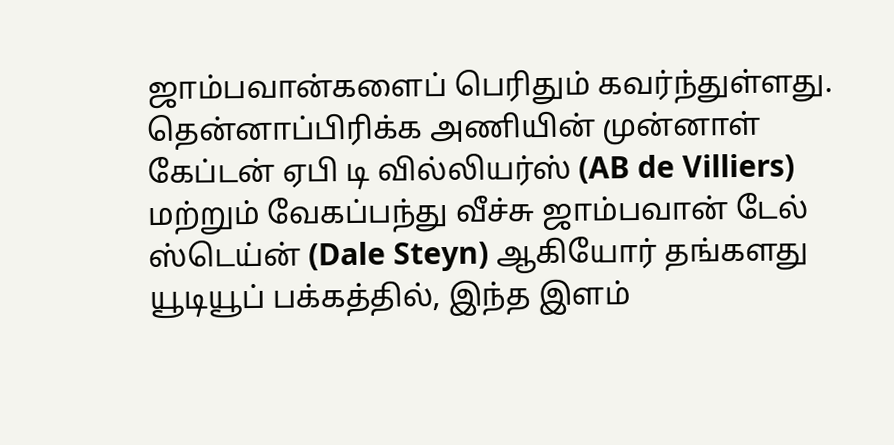ஜாம்பவான்களைப் பெரிதும் கவர்ந்துள்ளது.
தென்னாப்பிரிக்க அணியின் முன்னாள் கேப்டன் ஏபி டி வில்லியர்ஸ் (AB de Villiers) மற்றும் வேகப்பந்து வீச்சு ஜாம்பவான் டேல் ஸ்டெய்ன் (Dale Steyn) ஆகியோர் தங்களது யூடியூப் பக்கத்தில், இந்த இளம்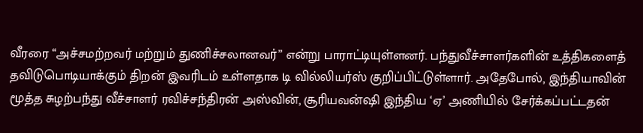வீரரை “அச்சமற்றவர் மற்றும் துணிச்சலானவர்” என்று பாராட்டியுள்ளனர். பந்துவீச்சாளர்களின் உத்திகளைத் தவிடுபொடியாக்கும் திறன் இவரிடம் உள்ளதாக டி வில்லியர்ஸ் குறிப்பிட்டுள்ளார். அதேபோல், இந்தியாவின் மூத்த சுழற்பந்து வீச்சாளர் ரவிச்சந்திரன் அஸ்வின், சூரியவன்ஷி இந்திய ‘ஏ’ அணியில் சேர்க்கப்பட்டதன்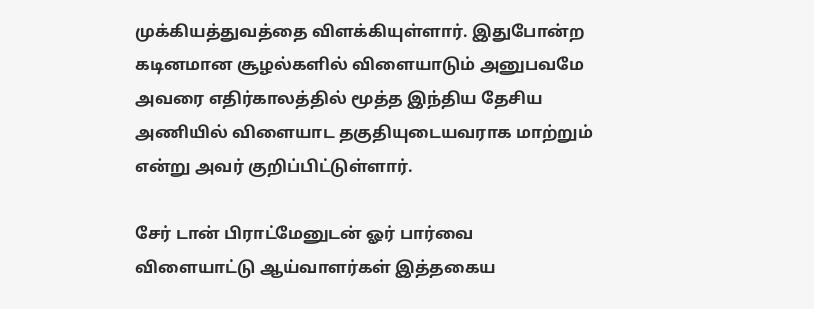முக்கியத்துவத்தை விளக்கியுள்ளார். இதுபோன்ற கடினமான சூழல்களில் விளையாடும் அனுபவமே அவரை எதிர்காலத்தில் மூத்த இந்திய தேசிய அணியில் விளையாட தகுதியுடையவராக மாற்றும் என்று அவர் குறிப்பிட்டுள்ளார்.

சேர் டான் பிராட்மேனுடன் ஓர் பார்வை
விளையாட்டு ஆய்வாளர்கள் இத்தகைய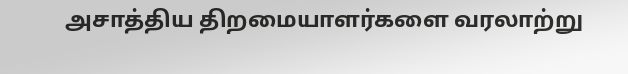அசாத்திய திறமையாளர்களை வரலாற்று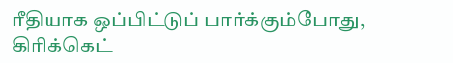ரீதியாக ஒப்பிட்டுப் பார்க்கும்போது, கிரிக்கெட்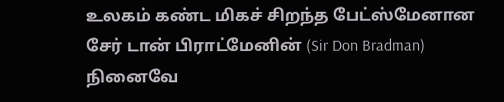உலகம் கண்ட மிகச் சிறந்த பேட்ஸ்மேனான சேர் டான் பிராட்மேனின் (Sir Don Bradman) நினைவே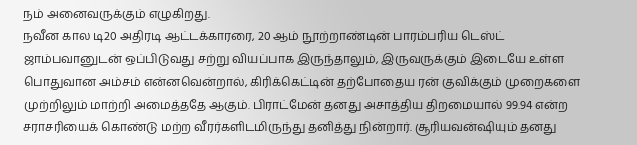நம் அனைவருக்கும் எழுகிறது.
நவீன கால டி20 அதிரடி ஆட்டக்காரரை, 20 ஆம் நூற்றாண்டின் பாரம்பரிய டெஸ்ட் ஜாம்பவானுடன் ஒப்பிடுவது சற்று வியப்பாக இருந்தாலும், இருவருக்கும் இடையே உள்ள பொதுவான அம்சம் என்னவென்றால், கிரிக்கெட்டின் தற்போதைய ரன் குவிக்கும் முறைகளை முற்றிலும் மாற்றி அமைத்ததே ஆகும். பிராட்மேன் தனது அசாத்திய திறமையால் 99.94 என்ற சராசரியைக் கொண்டு மற்ற வீரர்களிடமிருந்து தனித்து நின்றார். சூரியவன்ஷியும் தனது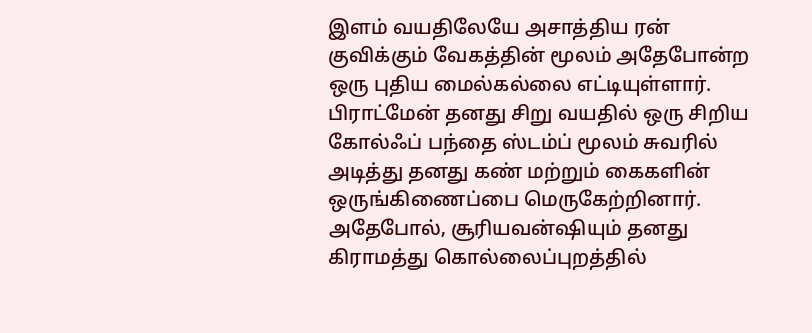இளம் வயதிலேயே அசாத்திய ரன் குவிக்கும் வேகத்தின் மூலம் அதேபோன்ற ஒரு புதிய மைல்கல்லை எட்டியுள்ளார்.
பிராட்மேன் தனது சிறு வயதில் ஒரு சிறிய கோல்ஃப் பந்தை ஸ்டம்ப் மூலம் சுவரில் அடித்து தனது கண் மற்றும் கைகளின் ஒருங்கிணைப்பை மெருகேற்றினார். அதேபோல், சூரியவன்ஷியும் தனது கிராமத்து கொல்லைப்புறத்தில்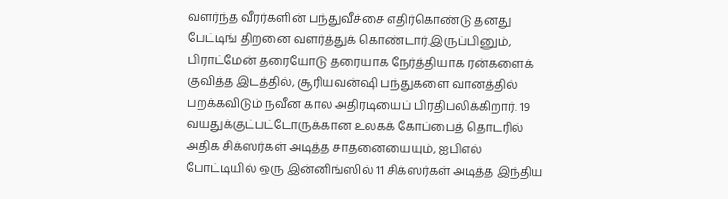வளர்ந்த வீரர்களின் பந்துவீச்சை எதிர்கொண்டு தனது பேட்டிங் திறனை வளர்த்துக் கொண்டார்.இருப்பினும், பிராட்மேன் தரையோடு தரையாக நேர்த்தியாக ரன்களைக் குவித்த இடத்தில், சூரியவன்ஷி பந்துகளை வானத்தில் பறக்கவிடும் நவீன கால அதிரடியைப் பிரதிபலிக்கிறார். 19 வயதுக்குட்பட்டோருக்கான உலகக் கோப்பைத் தொடரில் அதிக சிக்ஸர்கள் அடித்த சாதனையையும், ஐபிஎல் போட்டியில் ஒரு இன்னிங்ஸில் 11 சிக்ஸர்கள் அடித்த இந்திய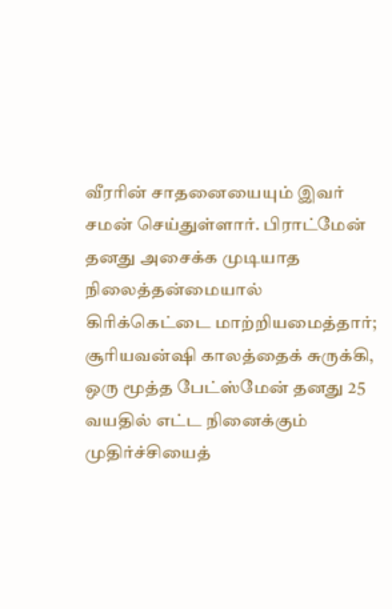வீரரின் சாதனையையும் இவர் சமன் செய்துள்ளார். பிராட்மேன் தனது அசைக்க முடியாத நிலைத்தன்மையால் கிரிக்கெட்டை மாற்றியமைத்தார்; சூரியவன்ஷி காலத்தைக் சுருக்கி, ஒரு மூத்த பேட்ஸ்மேன் தனது 25 வயதில் எட்ட நினைக்கும் முதிர்ச்சியைத்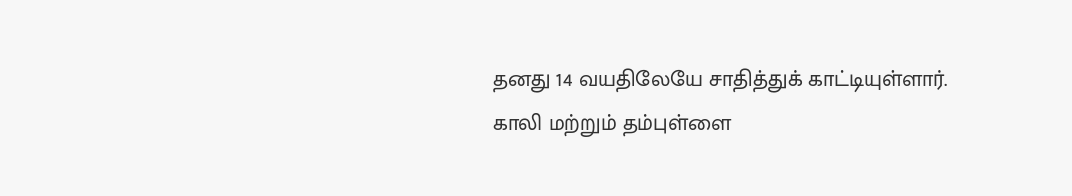தனது 14 வயதிலேயே சாதித்துக் காட்டியுள்ளார்.
காலி மற்றும் தம்புள்ளை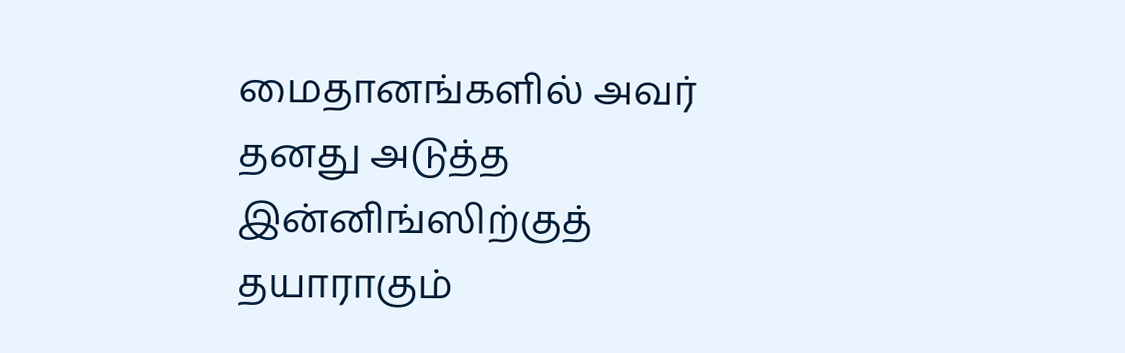மைதானங்களில் அவர் தனது அடுத்த இன்னிங்ஸிற்குத் தயாராகும்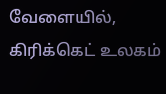வேளையில், கிரிக்கெட் உலகம்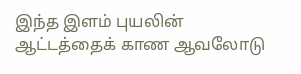இந்த இளம் புயலின் ஆட்டத்தைக் காண ஆவலோடு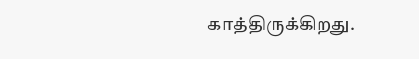காத்திருக்கிறது.